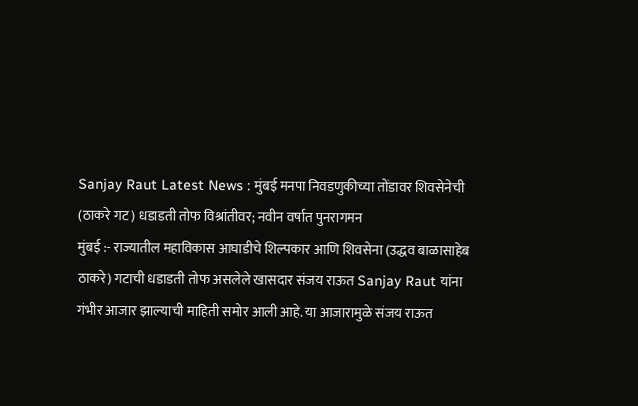Sanjay Raut Latest News : मुंबई मनपा निवडणुकीच्या तोंडावर शिवसेनेची (ठाकरे गट) धडाडती तोफ विश्रांतीवर; नवीन वर्षात पुनरागमन
मुंबई :- राज्यातील महाविकास आघाडीचे शिल्पकार आणि शिवसेना (उद्धव बाळासाहेब ठाकरे) गटाची धडाडती तोफ असलेले खासदार संजय राऊत Sanjay Raut यांना गंभीर आजार झाल्याची माहिती समोर आली आहे. या आजारामुळे संजय राऊत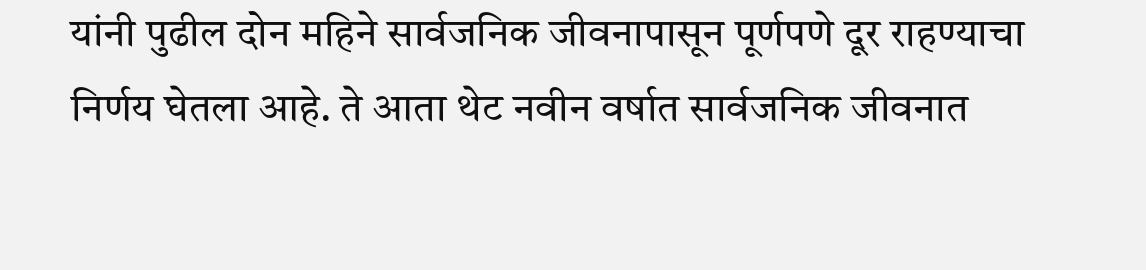यांनी पुढील दोन महिने सार्वजनिक जीवनापासून पूर्णपणे दूर राहण्याचा निर्णय घेतला आहे. ते आता थेट नवीन वर्षात सार्वजनिक जीवनात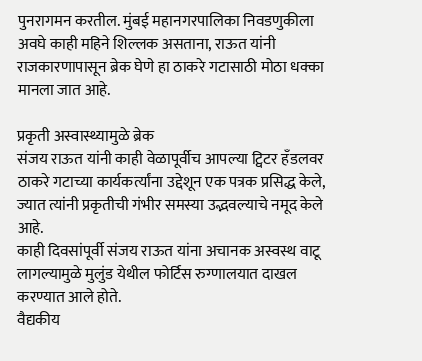पुनरागमन करतील. मुंबई महानगरपालिका निवडणुकीला अवघे काही महिने शिल्लक असताना, राऊत यांनी राजकारणापासून ब्रेक घेणे हा ठाकरे गटासाठी मोठा धक्का मानला जात आहे.

प्रकृती अस्वास्थ्यामुळे ब्रेक
संजय राऊत यांनी काही वेळापूर्वीच आपल्या ट्विटर हँडलवर ठाकरे गटाच्या कार्यकर्त्यांना उद्देशून एक पत्रक प्रसिद्ध केले, ज्यात त्यांनी प्रकृतीची गंभीर समस्या उद्भवल्याचे नमूद केले आहे.
काही दिवसांपूर्वी संजय राऊत यांना अचानक अस्वस्थ वाटू लागल्यामुळे मुलुंड येथील फोर्टिस रुग्णालयात दाखल करण्यात आले होते.
वैद्यकीय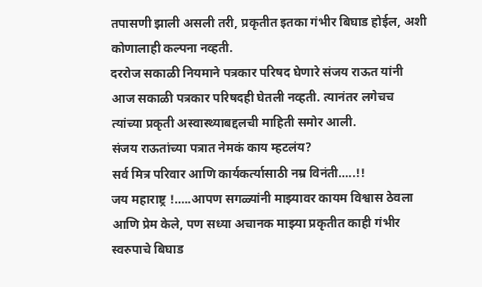तपासणी झाली असली तरी, प्रकृतीत इतका गंभीर बिघाड होईल, अशी कोणालाही कल्पना नव्हती.
दररोज सकाळी नियमाने पत्रकार परिषद घेणारे संजय राऊत यांनी आज सकाळी पत्रकार परिषदही घेतली नव्हती. त्यानंतर लगेचच त्यांच्या प्रकृती अस्वास्थ्याबद्दलची माहिती समोर आली.
संजय राऊतांच्या पत्रात नेमकं काय म्हटलंय?
सर्व मित्र परिवार आणि कार्यकर्त्यासाठी नम्र विनंती…..!!
जय महाराष्ट्र !…..आपण सगळ्यांनी माझ्यावर कायम विश्वास ठेवला आणि प्रेम केले, पण सध्या अचानक माझ्या प्रकृतीत काही गंभीर स्वरुपाचे बिघाड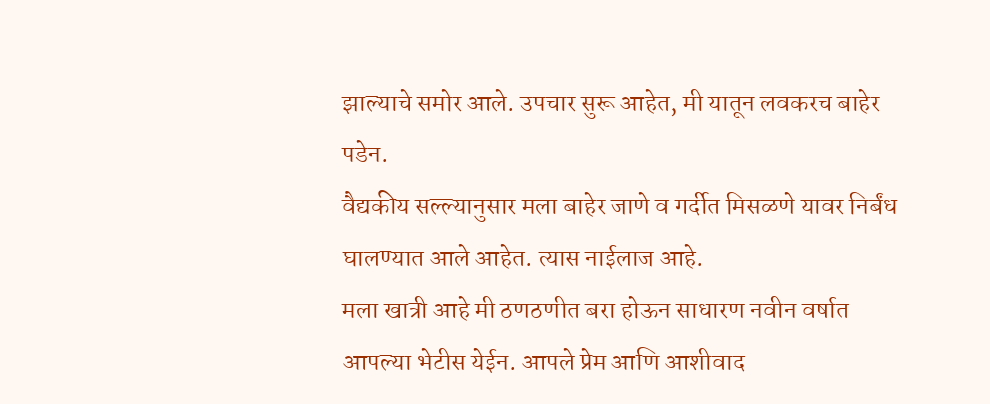झाल्याचे समोर आले. उपचार सुरू आहेत, मी यातून लवकरच बाहेर पडेन.
वैद्यकीय सल्ल्यानुसार मला बाहेर जाणे व गर्दीत मिसळणे यावर निर्बंध घालण्यात आले आहेत. त्यास नाईलाज आहे.
मला खात्री आहे मी ठणठणीत बरा होऊन साधारण नवीन वर्षात आपल्या भेटीस येईन. आपले प्रेम आणि आशीवाद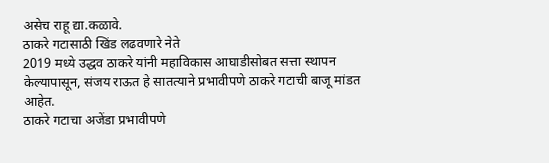असेच राहू द्या.कळावे.
ठाकरे गटासाठी खिंड लढवणारे नेते
2019 मध्ये उद्धव ठाकरे यांनी महाविकास आघाडीसोबत सत्ता स्थापन केल्यापासून, संजय राऊत हे सातत्याने प्रभावीपणे ठाकरे गटाची बाजू मांडत आहेत.
ठाकरे गटाचा अजेंडा प्रभावीपणे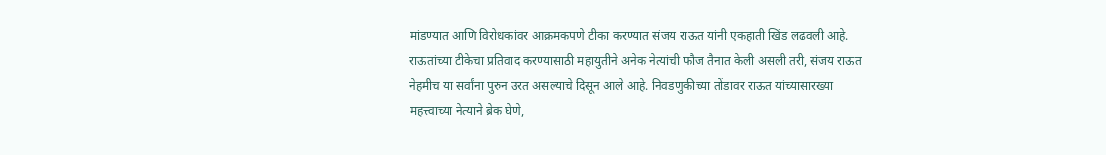मांडण्यात आणि विरोधकांवर आक्रमकपणे टीका करण्यात संजय राऊत यांनी एकहाती खिंड लढवली आहे. राऊतांच्या टीकेचा प्रतिवाद करण्यासाठी महायुतीने अनेक नेत्यांची फौज तैनात केली असली तरी, संजय राऊत नेहमीच या सर्वांना पुरुन उरत असल्याचे दिसून आले आहे. निवडणुकीच्या तोंडावर राऊत यांच्यासारख्या महत्त्वाच्या नेत्याने ब्रेक घेणे,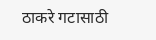ठाकरे गटासाठी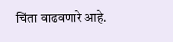चिंता वाढवणारे आहे.